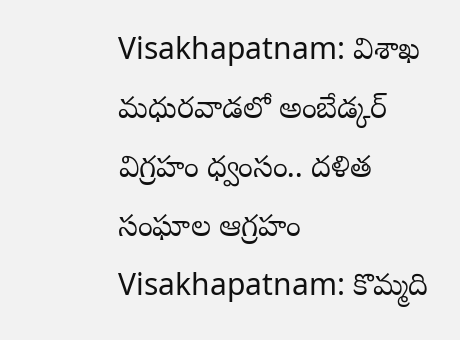Visakhapatnam: విశాఖ మధురవాడలో అంబేడ్కర్ విగ్రహం ధ్వంసం.. దళిత సంఘాల ఆగ్రహం
Visakhapatnam: కొమ్మది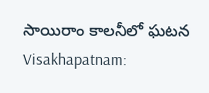సాయిరాం కాలనీలో ఘటన
Visakhapatnam: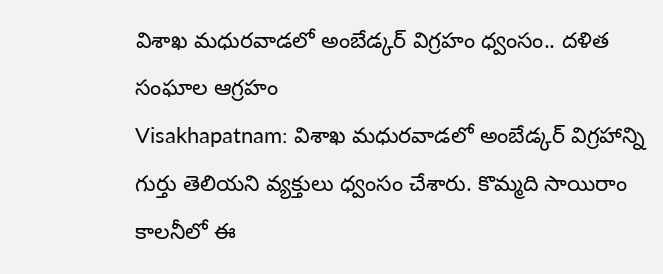విశాఖ మధురవాడలో అంబేడ్కర్ విగ్రహం ధ్వంసం.. దళిత సంఘాల ఆగ్రహం
Visakhapatnam: విశాఖ మధురవాడలో అంబేడ్కర్ విగ్రహాన్ని గుర్తు తెలియని వ్యక్తులు ధ్వంసం చేశారు. కొమ్మది సాయిరాం కాలనీలో ఈ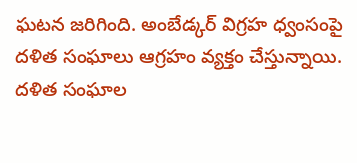ఘటన జరిగింది. అంబేడ్కర్ విగ్రహ ధ్వంసంపై దళిత సంఘాలు ఆగ్రహం వ్యక్తం చేస్తున్నాయి. దళిత సంఘాల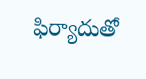ఫిర్యాదుతో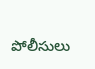పోలీసులు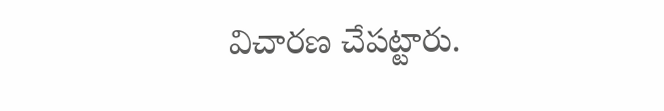విచారణ చేపట్టారు.